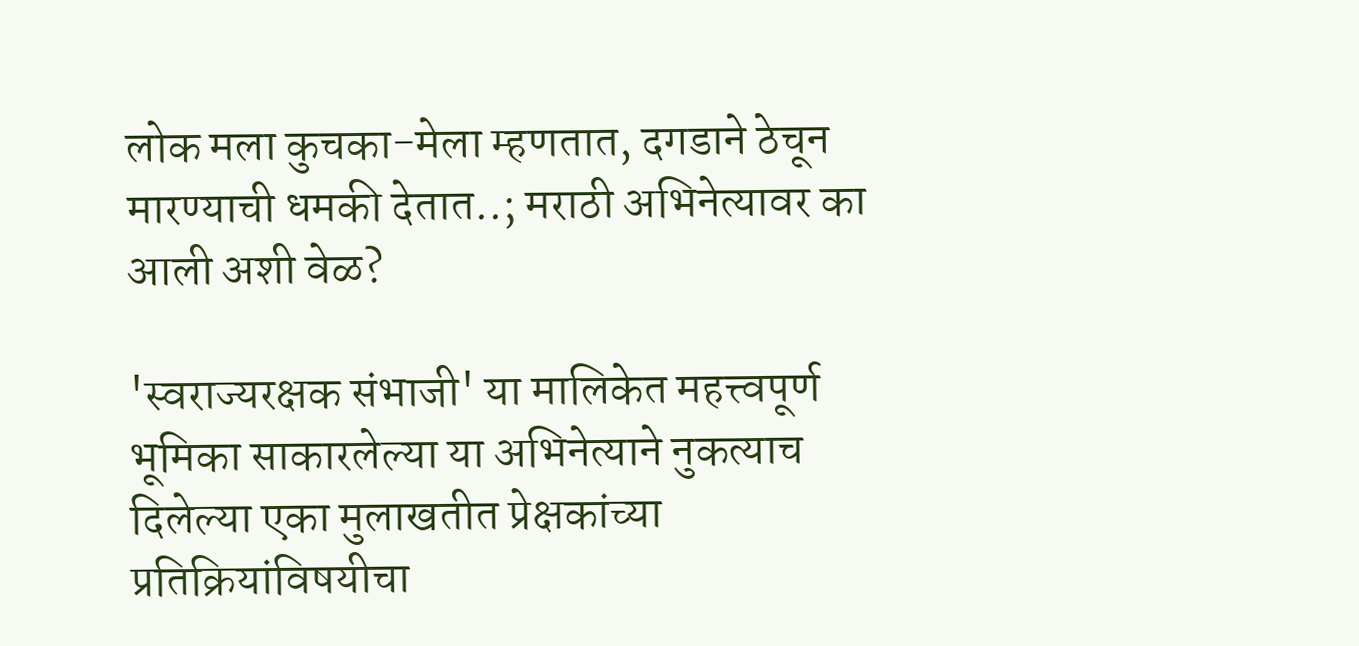लोक मला कुचका-मेला म्हणतात, दगडाने ठेचून मारण्याची धमकी देतात..; मराठी अभिनेत्यावर का आली अशी वेळ?

'स्वराज्यरक्षक संभाजी' या मालिकेत महत्त्वपूर्ण भूमिका साकारलेल्या या अभिनेत्याने नुकत्याच दिलेल्या एका मुलाखतीत प्रेक्षकांच्या प्रतिक्रियांविषयीचा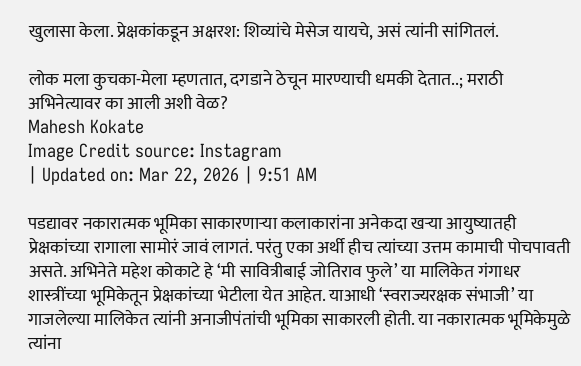खुलासा केला. प्रेक्षकांकडून अक्षरश: शिव्यांचे मेसेज यायचे, असं त्यांनी सांगितलं.

लोक मला कुचका-मेला म्हणतात, दगडाने ठेचून मारण्याची धमकी देतात..; मराठी अभिनेत्यावर का आली अशी वेळ?
Mahesh Kokate
Image Credit source: Instagram
| Updated on: Mar 22, 2026 | 9:51 AM

पडद्यावर नकारात्मक भूमिका साकारणाऱ्या कलाकारांना अनेकदा खऱ्या आयुष्यातही प्रेक्षकांच्या रागाला सामोरं जावं लागतं. परंतु एका अर्थी हीच त्यांच्या उत्तम कामाची पोचपावती असते. अभिनेते महेश कोकाटे हे ‘मी सावित्रीबाई जोतिराव फुले’ या मालिकेत गंगाधर शास्त्रींच्या भूमिकेतून प्रेक्षकांच्या भेटीला येत आहेत. याआधी ‘स्वराज्यरक्षक संभाजी’ या गाजलेल्या मालिकेत त्यांनी अनाजीपंतांची भूमिका साकारली होती. या नकारात्मक भूमिकेमुळे त्यांना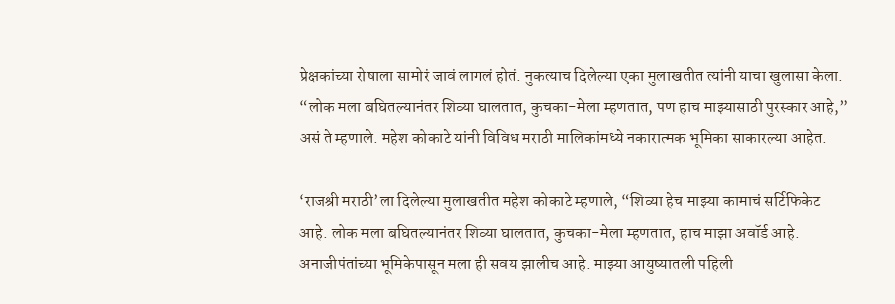प्रेक्षकांच्या रोषाला सामोरं जावं लागलं होतं. नुकत्याच दिलेल्या एका मुलाखतीत त्यांनी याचा खुलासा केला. “लोक मला बघितल्यानंतर शिव्या घालतात, कुचका-मेला म्हणतात, पण हाच माझ्यासाठी पुरस्कार आहे,” असं ते म्हणाले. महेश कोकाटे यांनी विविध मराठी मालिकांमध्ये नकारात्मक भूमिका साकारल्या आहेत.

‘राजश्री मराठी’ला दिलेल्या मुलाखतीत महेश कोकाटे म्हणाले, “शिव्या हेच माझ्या कामाचं सर्टिफिकेट आहे. लोक मला बघितल्यानंतर शिव्या घालतात, कुचका-मेला म्हणतात, हाच माझा अवॉर्ड आहे. अनाजीपंतांच्या भूमिकेपासून मला ही सवय झालीच आहे. माझ्या आयुष्यातली पहिली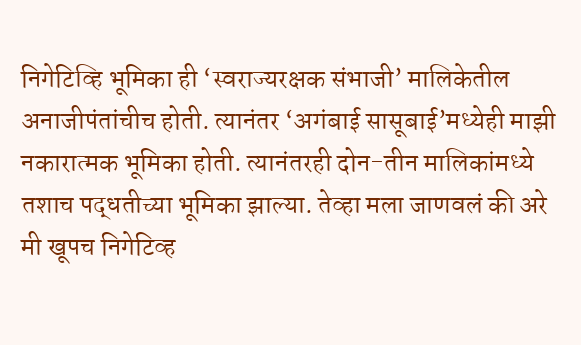निगेटिव्हि भूमिका ही ‘स्वराज्यरक्षक संभाजी’ मालिकेतील अनाजीपंतांचीच होती. त्यानंतर ‘अगंबाई सासूबाई’मध्येही माझी नकारात्मक भूमिका होती. त्यानंतरही दोन-तीन मालिकांमध्ये तशाच पद्धतीच्या भूमिका झाल्या. तेव्हा मला जाणवलं की अरे मी खूपच निगेटिव्ह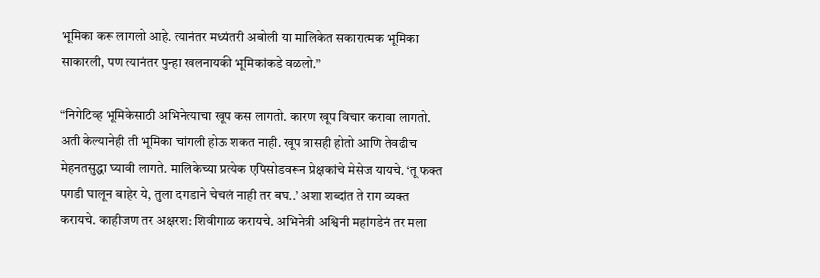भूमिका करू लागलो आहे. त्यानंतर मध्यंतरी अबोली या मालिकेत सकारात्मक भूमिका साकारली, पण त्यानंतर पुन्हा खलनायकी भूमिकांकडे वळलो.”

“निगेटिव्ह भूमिकेसाठी अभिनेत्याचा खूप कस लागतो. कारण खूप विचार करावा लागतो. अती केल्यानेही ती भूमिका चांगली होऊ शकत नाही. खूप त्रासही होतो आणि तेवढीच मेहनतसुद्धा घ्यावी लागते. मालिकेच्या प्रत्येक एपिसोडवरून प्रेक्षकांचे मेसेज यायचे. ‘तू फक्त पगडी घालून बाहेर ये, तुला दगडाने चेचलं नाही तर बघ..’ अशा शब्दांत ते राग व्यक्त करायचे. काहीजण तर अक्षरश: शिवीगाळ करायचे. अभिनेत्री अश्विनी महांगडेनं तर मला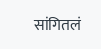सांगितलं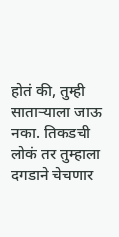होतं की, तुम्ही साताऱ्याला जाऊ नका. तिकडची लोकं तर तुम्हाला दगडाने चेचणार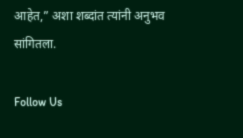आहेत,” अशा शब्दांत त्यांनी अनुभव सांगितला.

Follow Us